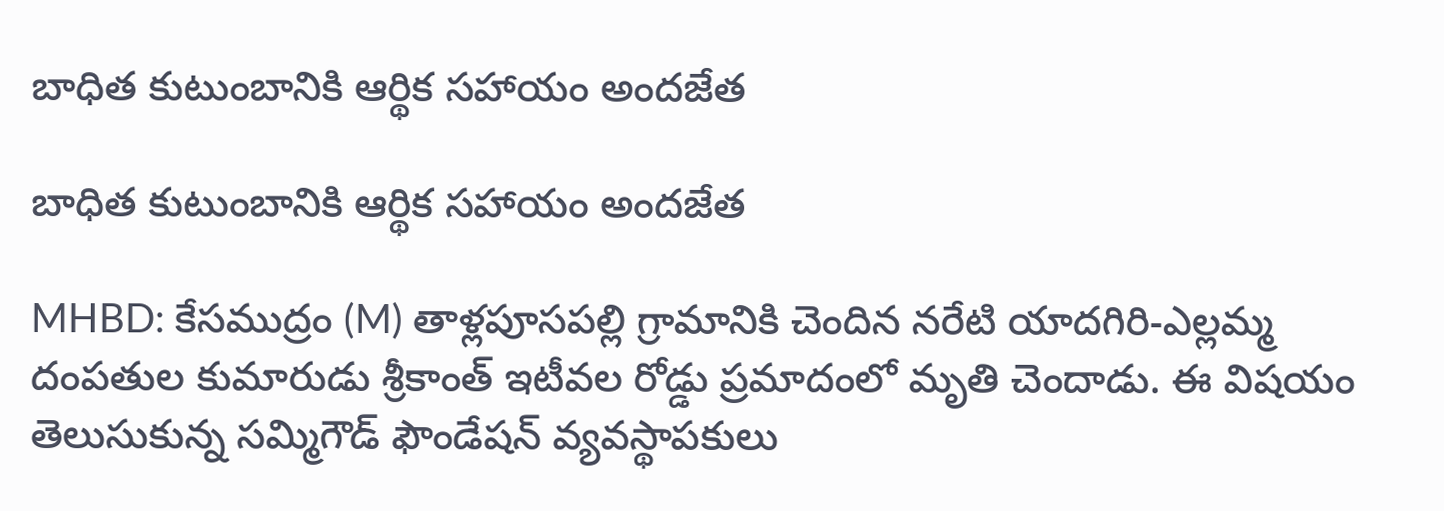బాధిత కుటుంబానికి ఆర్థిక సహాయం అందజేత

బాధిత కుటుంబానికి ఆర్థిక సహాయం అందజేత

MHBD: కేసముద్రం (M) తాళ్లపూసపల్లి గ్రామానికి చెందిన నరేటి యాదగిరి-ఎల్లమ్మ దంపతుల కుమారుడు శ్రీకాంత్ ఇటీవల రోడ్డు ప్రమాదంలో మృతి చెందాడు. ఈ విషయం తెలుసుకున్న సమ్మిగౌడ్ ఫౌండేషన్ వ్యవస్థాపకులు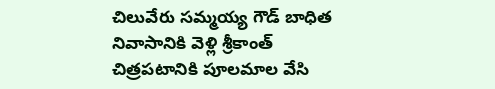చిలువేరు సమ్మయ్య గౌడ్ బాధిత నివాసానికి వెళ్లి శ్రీకాంత్ చిత్రపటానికి పూలమాల వేసి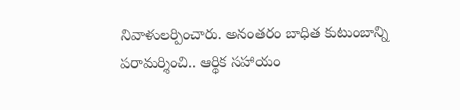నివాళులర్పించారు. అనంతరం బాధిత కుటుంబాన్ని పరామర్శించి.. ఆర్థిక సహాయం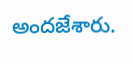అందజేశారు.